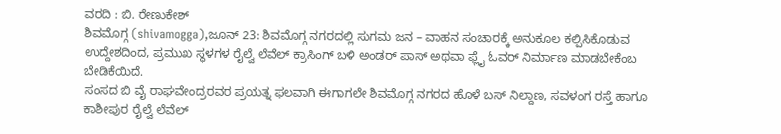ವರದಿ : ಬಿ. ರೇಣುಕೇಶ್
ಶಿವಮೊಗ್ಗ (shivamogga),ಜೂನ್ 23: ಶಿವಮೊಗ್ಗ ನಗರದಲ್ಲಿ ಸುಗಮ ಜನ – ವಾಹನ ಸಂಚಾರಕ್ಕೆ ಅನುಕೂಲ ಕಲ್ಪಿಸಿಕೊಡುವ ಉದ್ದೇಶದಿಂದ, ಪ್ರಮುಖ ಸ್ಥಳಗಳ ರೈಲ್ವೆ ಲೆವೆಲ್ ಕ್ರಾಸಿಂಗ್ ಬಳಿ ಅಂಡರ್ ಪಾಸ್ ಅಥವಾ ಫ್ಲೈ ಓವರ್ ನಿರ್ಮಾಣ ಮಾಡಬೇಕೆಂಬ ಬೇಡಿಕೆಯಿದೆ.
ಸಂಸದ ಬಿ ವೈ ರಾಘವೇಂದ್ರರವರ ಪ್ರಯತ್ನ ಫಲವಾಗಿ ಈಗಾಗಲೇ ಶಿವಮೊಗ್ಗ ನಗರದ ಹೊಳೆ ಬಸ್ ನಿಲ್ದಾಣ, ಸವಳಂಗ ರಸ್ತೆ ಹಾಗೂ ಕಾಶೀಪುರ ರೈಲ್ವೆ ಲೆವೆಲ್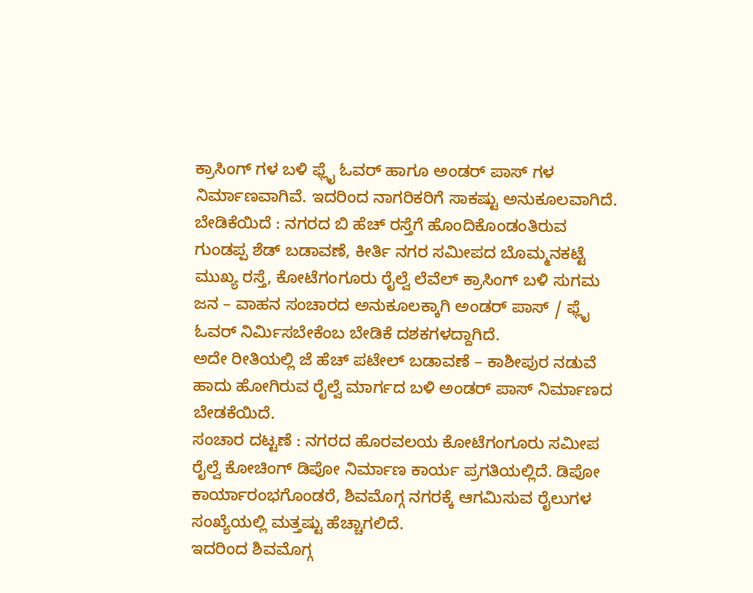ಕ್ರಾಸಿಂಗ್ ಗಳ ಬಳಿ ಫ್ಲೈ ಓವರ್ ಹಾಗೂ ಅಂಡರ್ ಪಾಸ್ ಗಳ ನಿರ್ಮಾಣವಾಗಿವೆ. ಇದರಿಂದ ನಾಗರಿಕರಿಗೆ ಸಾಕಷ್ಟು ಅನುಕೂಲವಾಗಿದೆ.
ಬೇಡಿಕೆಯಿದೆ : ನಗರದ ಬಿ ಹೆಚ್ ರಸ್ತೆಗೆ ಹೊಂದಿಕೊಂಡಂತಿರುವ ಗುಂಡಪ್ಪ ಶೆಡ್ ಬಡಾವಣೆ, ಕೀರ್ತಿ ನಗರ ಸಮೀಪದ ಬೊಮ್ಮನಕಟ್ಟೆ ಮುಖ್ಯ ರಸ್ತೆ, ಕೋಟೆಗಂಗೂರು ರೈಲ್ವೆ ಲೆವೆಲ್ ಕ್ರಾಸಿಂಗ್ ಬಳಿ ಸುಗಮ ಜನ – ವಾಹನ ಸಂಚಾರದ ಅನುಕೂಲಕ್ಕಾಗಿ ಅಂಡರ್ ಪಾಸ್ / ಫ್ಲೈ ಓವರ್ ನಿರ್ಮಿಸಬೇಕೆಂಬ ಬೇಡಿಕೆ ದಶಕಗಳದ್ದಾಗಿದೆ.
ಅದೇ ರೀತಿಯಲ್ಲಿ ಜೆ ಹೆಚ್ ಪಟೇಲ್ ಬಡಾವಣೆ – ಕಾಶೀಪುರ ನಡುವೆ ಹಾದು ಹೋಗಿರುವ ರೈಲ್ವೆ ಮಾರ್ಗದ ಬಳಿ ಅಂಡರ್ ಪಾಸ್ ನಿರ್ಮಾಣದ ಬೇಡಕೆಯಿದೆ.
ಸಂಚಾರ ದಟ್ಟಣೆ : ನಗರದ ಹೊರವಲಯ ಕೋಟೆಗಂಗೂರು ಸಮೀಪ ರೈಲ್ವೆ ಕೋಚಿಂಗ್ ಡಿಪೋ ನಿರ್ಮಾಣ ಕಾರ್ಯ ಪ್ರಗತಿಯಲ್ಲಿದೆ. ಡಿಪೋ ಕಾರ್ಯಾರಂಭಗೊಂಡರೆ, ಶಿವಮೊಗ್ಗ ನಗರಕ್ಕೆ ಆಗಮಿಸುವ ರೈಲುಗಳ ಸಂಖ್ಯೆಯಲ್ಲಿ ಮತ್ತಷ್ಟು ಹೆಚ್ಚಾಗಲಿದೆ.
ಇದರಿಂದ ಶಿವಮೊಗ್ಗ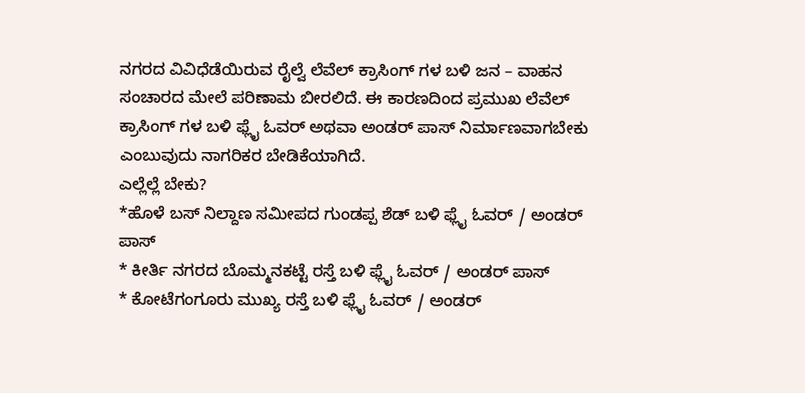ನಗರದ ವಿವಿಧೆಡೆಯಿರುವ ರೈಲ್ವೆ ಲೆವೆಲ್ ಕ್ರಾಸಿಂಗ್ ಗಳ ಬಳಿ ಜನ – ವಾಹನ ಸಂಚಾರದ ಮೇಲೆ ಪರಿಣಾಮ ಬೀರಲಿದೆ. ಈ ಕಾರಣದಿಂದ ಪ್ರಮುಖ ಲೆವೆಲ್ ಕ್ರಾಸಿಂಗ್ ಗಳ ಬಳಿ ಫ್ಲೈ ಓವರ್ ಅಥವಾ ಅಂಡರ್ ಪಾಸ್ ನಿರ್ಮಾಣವಾಗಬೇಕು ಎಂಬುವುದು ನಾಗರಿಕರ ಬೇಡಿಕೆಯಾಗಿದೆ.
ಎಲ್ಲೆಲ್ಲೆ ಬೇಕು?
*ಹೊಳೆ ಬಸ್ ನಿಲ್ದಾಣ ಸಮೀಪದ ಗುಂಡಪ್ಪ ಶೆಡ್ ಬಳಿ ಫ್ಲೈ ಓವರ್ / ಅಂಡರ್ ಪಾಸ್
* ಕೀರ್ತಿ ನಗರದ ಬೊಮ್ಮನಕಟ್ಟೆ ರಸ್ತೆ ಬಳಿ ಫ್ಲೈ ಓವರ್ / ಅಂಡರ್ ಪಾಸ್
* ಕೋಟೆಗಂಗೂರು ಮುಖ್ಯ ರಸ್ತೆ ಬಳಿ ಫ್ಲೈ ಓವರ್ / ಅಂಡರ್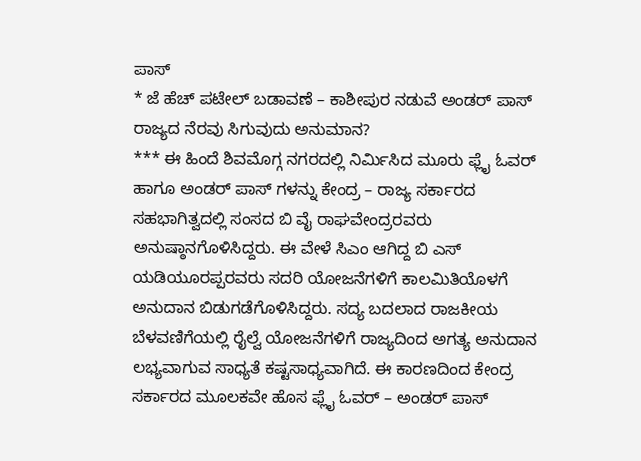ಪಾಸ್
* ಜೆ ಹೆಚ್ ಪಟೇಲ್ ಬಡಾವಣೆ – ಕಾಶೀಪುರ ನಡುವೆ ಅಂಡರ್ ಪಾಸ್
ರಾಜ್ಯದ ನೆರವು ಸಿಗುವುದು ಅನುಮಾನ?
*** ಈ ಹಿಂದೆ ಶಿವಮೊಗ್ಗ ನಗರದಲ್ಲಿ ನಿರ್ಮಿಸಿದ ಮೂರು ಫ್ಲೈ ಓವರ್ ಹಾಗೂ ಅಂಡರ್ ಪಾಸ್ ಗಳನ್ನು ಕೇಂದ್ರ – ರಾಜ್ಯ ಸರ್ಕಾರದ ಸಹಭಾಗಿತ್ವದಲ್ಲಿ ಸಂಸದ ಬಿ ವೈ ರಾಘವೇಂದ್ರರವರು ಅನುಷ್ಠಾನಗೊಳಿಸಿದ್ದರು. ಈ ವೇಳೆ ಸಿಎಂ ಆಗಿದ್ದ ಬಿ ಎಸ್ ಯಡಿಯೂರಪ್ಪರವರು ಸದರಿ ಯೋಜನೆಗಳಿಗೆ ಕಾಲಮಿತಿಯೊಳಗೆ ಅನುದಾನ ಬಿಡುಗಡೆಗೊಳಿಸಿದ್ದರು. ಸದ್ಯ ಬದಲಾದ ರಾಜಕೀಯ ಬೆಳವಣಿಗೆಯಲ್ಲಿ ರೈಲ್ವೆ ಯೋಜನೆಗಳಿಗೆ ರಾಜ್ಯದಿಂದ ಅಗತ್ಯ ಅನುದಾನ ಲಭ್ಯವಾಗುವ ಸಾಧ್ಯತೆ ಕಷ್ಟಸಾಧ್ಯವಾಗಿದೆ. ಈ ಕಾರಣದಿಂದ ಕೇಂದ್ರ ಸರ್ಕಾರದ ಮೂಲಕವೇ ಹೊಸ ಫ್ಲೈ ಓವರ್ – ಅಂಡರ್ ಪಾಸ್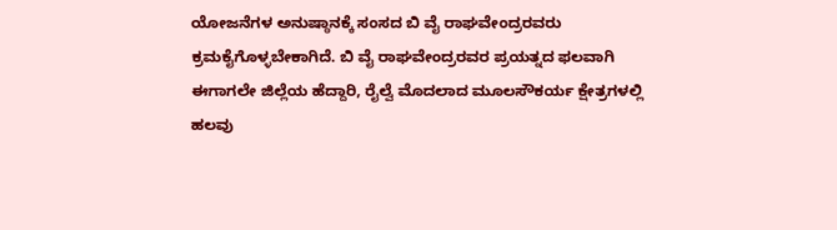ಯೋಜನೆಗಳ ಅನುಷ್ಠಾನಕ್ಕೆ ಸಂಸದ ಬಿ ವೈ ರಾಘವೇಂದ್ರರವರು ಕ್ರಮಕೈಗೊಳ್ಳಬೇಕಾಗಿದೆ. ಬಿ ವೈ ರಾಘವೇಂದ್ರರವರ ಪ್ರಯತ್ನದ ಫಲವಾಗಿ ಈಗಾಗಲೇ ಜಿಲ್ಲೆಯ ಹೆದ್ದಾರಿ, ರೈಲ್ವೆ ಮೊದಲಾದ ಮೂಲಸೌಕರ್ಯ ಕ್ಷೇತ್ರಗಳಲ್ಲಿ ಹಲವು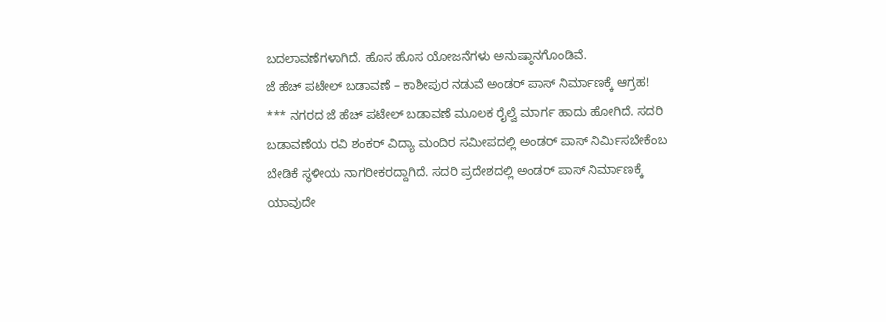ಬದಲಾವಣೆಗಳಾಗಿದೆ. ಹೊಸ ಹೊಸ ಯೋಜನೆಗಳು ಅನುಷ್ಠಾನಗೊಂಡಿವೆ.
ಜೆ ಹೆಚ್ ಪಟೇಲ್ ಬಡಾವಣೆ – ಕಾಶೀಪುರ ನಡುವೆ ಅಂಡರ್ ಪಾಸ್ ನಿರ್ಮಾಣಕ್ಕೆ ಆಗ್ರಹ!
*** ನಗರದ ಜೆ ಹೆಚ್ ಪಟೇಲ್ ಬಡಾವಣೆ ಮೂಲಕ ರೈಲ್ವೆ ಮಾರ್ಗ ಹಾದು ಹೋಗಿದೆ. ಸದರಿ ಬಡಾವಣೆಯ ರವಿ ಶಂಕರ್ ವಿದ್ಯಾ ಮಂದಿರ ಸಮೀಪದಲ್ಲಿ ಅಂಡರ್ ಪಾಸ್ ನಿರ್ಮಿಸಬೇಕೆಂಬ ಬೇಡಿಕೆ ಸ್ಥಳೀಯ ನಾಗರೀಕರದ್ದಾಗಿದೆ. ಸದರಿ ಪ್ರದೇಶದಲ್ಲಿ ಅಂಡರ್ ಪಾಸ್ ನಿರ್ಮಾಣಕ್ಕೆ ಯಾವುದೇ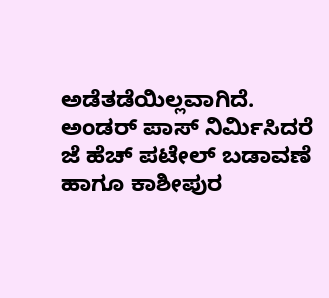ಅಡೆತಡೆಯಿಲ್ಲವಾಗಿದೆ. ಅಂಡರ್ ಪಾಸ್ ನಿರ್ಮಿಸಿದರೆ ಜೆ ಹೆಚ್ ಪಟೇಲ್ ಬಡಾವಣೆ ಹಾಗೂ ಕಾಶೀಪುರ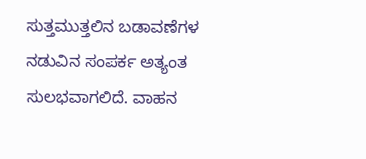ಸುತ್ತಮುತ್ತಲಿನ ಬಡಾವಣೆಗಳ ನಡುವಿನ ಸಂಪರ್ಕ ಅತ್ಯಂತ ಸುಲಭವಾಗಲಿದೆ. ವಾಹನ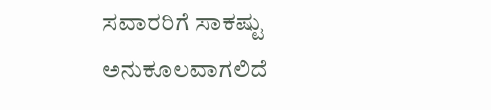ಸವಾರರಿಗೆ ಸಾಕಷ್ಟು ಅನುಕೂಲವಾಗಲಿದೆ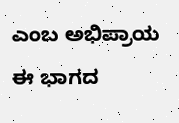ಎಂಬ ಅಭಿಪ್ರಾಯ ಈ ಭಾಗದ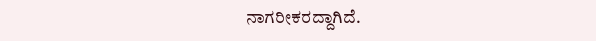ನಾಗರೀಕರದ್ದಾಗಿದೆ.